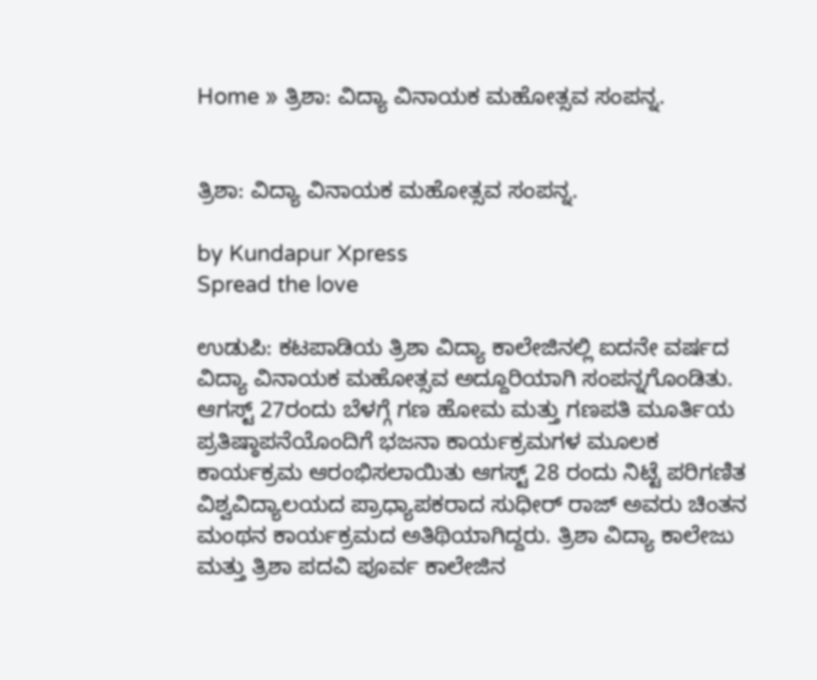Home » ತ್ರಿಶಾ: ವಿದ್ಯಾ ವಿನಾಯಕ ಮಹೋತ್ಸವ ಸಂಪನ್ನ.


ತ್ರಿಶಾ: ವಿದ್ಯಾ ವಿನಾಯಕ ಮಹೋತ್ಸವ ಸಂಪನ್ನ.

by Kundapur Xpress
Spread the love

ಉಡುಪಿ: ಕಟಪಾಡಿಯ ತ್ರಿಶಾ ವಿದ್ಯಾ ಕಾಲೇಜಿನಲ್ಲಿ ಐದನೇ ವರ್ಷದ ವಿದ್ಯಾ ವಿನಾಯಕ ಮಹೋತ್ಸವ ಅದ್ದೂರಿಯಾಗಿ ಸಂಪನ್ನಗೊಂಡಿತು. ಆಗಸ್ಟ್ 27ರಂದು ಬೆಳಗ್ಗೆ ಗಣ ಹೋಮ ಮತ್ತು ಗಣಪತಿ ಮೂರ್ತಿಯ ಪ್ರತಿಷ್ಠಾಪನೆಯೊಂದಿಗೆ ಭಜನಾ ಕಾರ್ಯಕ್ರಮಗಳ ಮೂಲಕ ಕಾರ್ಯಕ್ರಮ ಆರಂಭಿಸಲಾಯಿತು ಆಗಸ್ಟ್ 28 ರಂದು ನಿಟ್ಟೆ ಪರಿಗಣಿತ ವಿಶ್ವವಿದ್ಯಾಲಯದ ಪ್ರಾಧ್ಯಾಪಕರಾದ ಸುಧೀರ್ ರಾಜ್ ಅವರು ಚಿಂತನ ಮಂಥನ ಕಾರ್ಯಕ್ರಮದ ಅತಿಥಿಯಾಗಿದ್ದರು. ತ್ರಿಶಾ ವಿದ್ಯಾ ಕಾಲೇಜು ಮತ್ತು ತ್ರಿಶಾ ಪದವಿ ಪೂರ್ವ ಕಾಲೇಜಿನ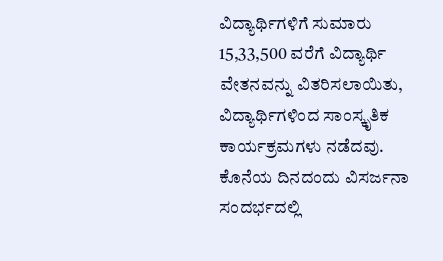ವಿದ್ಯಾರ್ಥಿಗಳಿಗೆ ಸುಮಾರು 15,33,500 ವರೆಗೆ ವಿದ್ಯಾರ್ಥಿ ವೇತನವನ್ನು ವಿತರಿಸಲಾಯಿತು, ವಿದ್ಯಾರ್ಥಿಗಳಿಂದ ಸಾಂಸ್ಕೃತಿಕ ಕಾರ್ಯಕ್ರಮಗಳು ನಡೆದವು. ಕೊನೆಯ ದಿನದಂದು ವಿಸರ್ಜನಾ ಸಂದರ್ಭದಲ್ಲಿ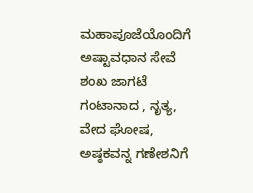ಮಹಾಪೂಜೆಯೊಂದಿಗೆ ಅಷ್ಟಾವಧಾನ ಸೇವೆ ಶಂಖ ಜಾಗಟೆ ಗಂಟಾನಾದ , ನೃತ್ಯ, ವೇದ ಘೋಷ, ಅಷ್ಠಕವನ್ನ ಗಣೇಶನಿಗೆ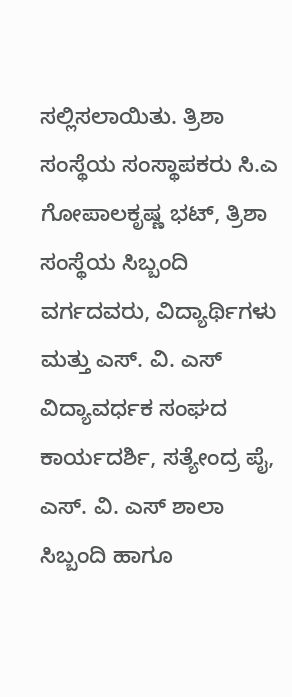ಸಲ್ಲಿಸಲಾಯಿತು. ತ್ರಿಶಾ ಸಂಸ್ಥೆಯ ಸಂಸ್ಥಾಪಕರು ಸಿ.ಎ ಗೋಪಾಲಕೃಷ್ಣ ಭಟ್, ತ್ರಿಶಾ ಸಂಸ್ಥೆಯ ಸಿಬ್ಬಂದಿ ವರ್ಗದವರು, ವಿದ್ಯಾರ್ಥಿಗಳು ಮತ್ತು ಎಸ್. ವಿ. ಎಸ್ ವಿದ್ಯಾವರ್ಧಕ ಸಂಘದ ಕಾರ್ಯದರ್ಶಿ, ಸತ್ಯೇಂದ್ರ ಪೈ, ಎಸ್. ವಿ. ಎಸ್ ಶಾಲಾ ಸಿಬ್ಬಂದಿ ಹಾಗೂ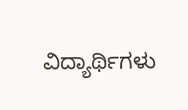ವಿದ್ಯಾರ್ಥಿಗಳು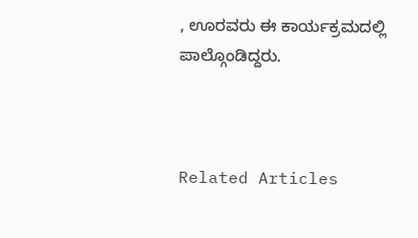, ಊರವರು ಈ ಕಾರ್ಯಕ್ರಮದಲ್ಲಿ ಪಾಲ್ಗೊಂಡಿದ್ದರು.



Related Articles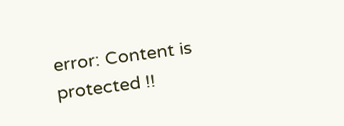error: Content is protected !!